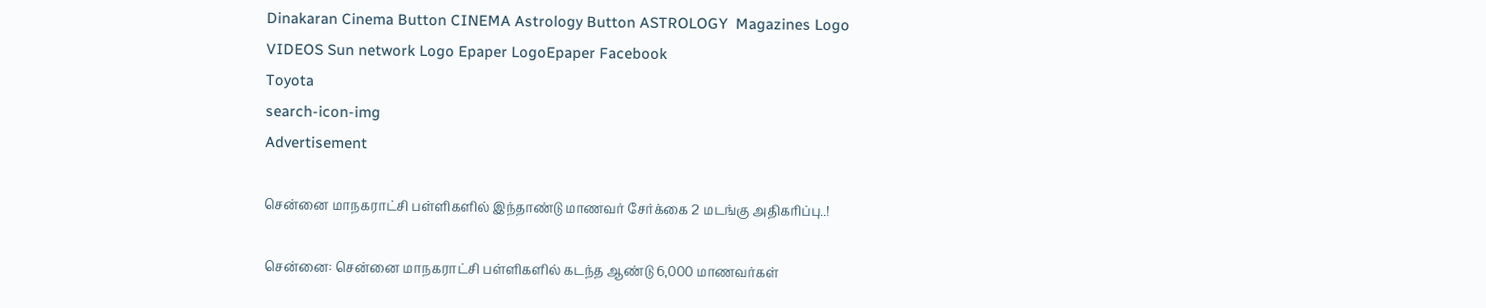Dinakaran Cinema Button CINEMA Astrology Button ASTROLOGY  Magazines Logo VIDEOS Sun network Logo Epaper LogoEpaper Facebook
Toyota
search-icon-img
Advertisement

சென்னை மாநகராட்சி பள்ளிகளில் இந்தாண்டு மாணவர் சேர்க்கை 2 மடங்கு அதிகரிப்பு..!

சென்னை: சென்னை மாநகராட்சி பள்ளிகளில் கடந்த ஆண்டு 6,000 மாணவர்கள்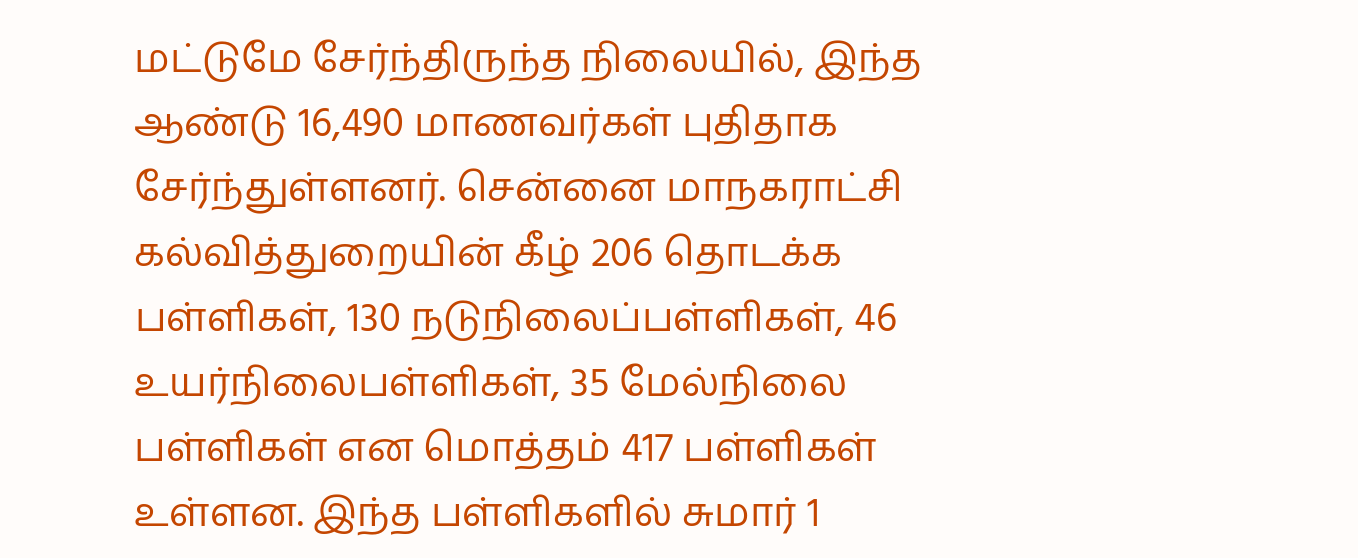மட்டுமே சேர்ந்திருந்த நிலையில், இந்த ஆண்டு 16,490 மாணவர்கள் புதிதாக சேர்ந்துள்ளனர். சென்னை மாநகராட்சி கல்வித்துறையின் கீழ் 206 தொடக்க பள்ளிகள், 130 நடுநிலைப்பள்ளிகள், 46 உயர்நிலைபள்ளிகள், 35 மேல்நிலை பள்ளிகள் என மொத்தம் 417 பள்ளிகள் உள்ளன. இந்த பள்ளிகளில் சுமார் 1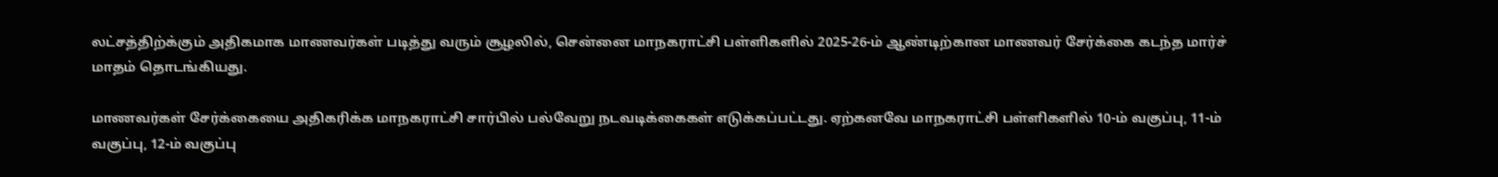லட்சத்திற்க்கும் அதிகமாக மாணவர்கள் படித்து வரும் சூழலில், சென்னை மாநகராட்சி பள்ளிகளில் 2025-26-ம் ஆண்டிற்கான மாணவர் சேர்க்கை கடந்த மார்ச் மாதம் தொடங்கியது.

மாணவர்கள் சேர்க்கையை அதிகரிக்க மாநகராட்சி சார்பில் பல்வேறு நடவடிக்கைகள் எடுக்கப்பட்டது. ஏற்கனவே மாநகராட்சி பள்ளிகளில் 10-ம் வகுப்பு, 11-ம் வகுப்பு, 12-ம் வகுப்பு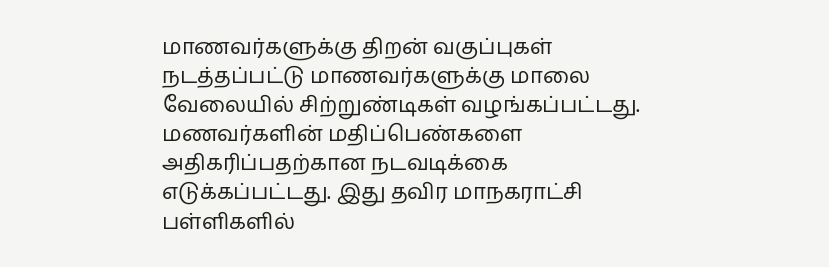மாணவர்களுக்கு திறன் வகுப்புகள் நடத்தப்பட்டு மாணவர்களுக்கு மாலை வேலையில் சிற்றுண்டிகள் வழங்கப்பட்டது. மணவர்களின் மதிப்பெண்களை அதிகரிப்பதற்கான நடவடிக்கை எடுக்கப்பட்டது. இது தவிர மாநகராட்சி பள்ளிகளில்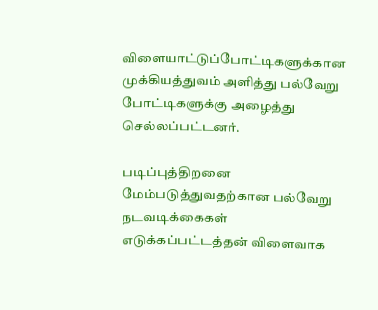விளையாட்டுப்போட்டிகளுக்கான முக்கியத்துவம் அளித்து பல்வேறு போட்டிகளுக்கு அழைத்து செல்லப்பட்டனர்.

படிப்புத்திறனை மேம்படுத்துவதற்கான பல்வேறு நடவடிக்கைகள் எடுக்கப்பட்டத்தன் விளைவாக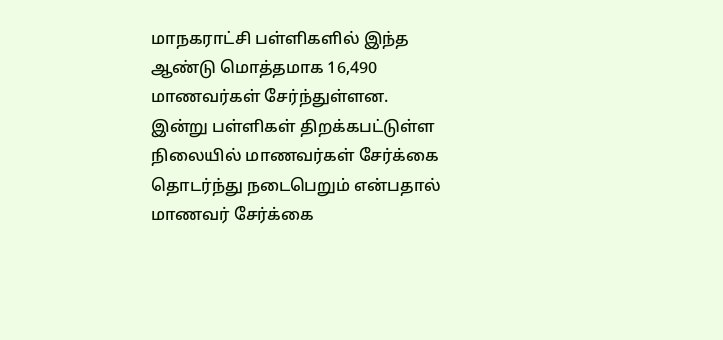மாநகராட்சி பள்ளிகளில் இந்த ஆண்டு மொத்தமாக 16,490 மாணவர்கள் சேர்ந்துள்ளன. இன்று பள்ளிகள் திறக்கபட்டுள்ள நிலையில் மாணவர்கள் சேர்க்கை தொடர்ந்து நடைபெறும் என்பதால் மாணவர் சேர்க்கை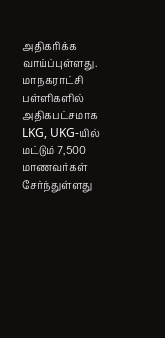அதிகரிக்க வாய்ப்புள்ளது. மாநகராட்சி பள்ளிகளில் அதிகபட்சமாக LKG, UKG-யில் மட்டும் 7,500 மாணவர்கள் சேர்ந்துள்ளது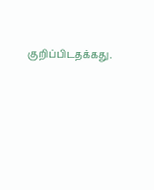குறிப்பிடதக்கது.